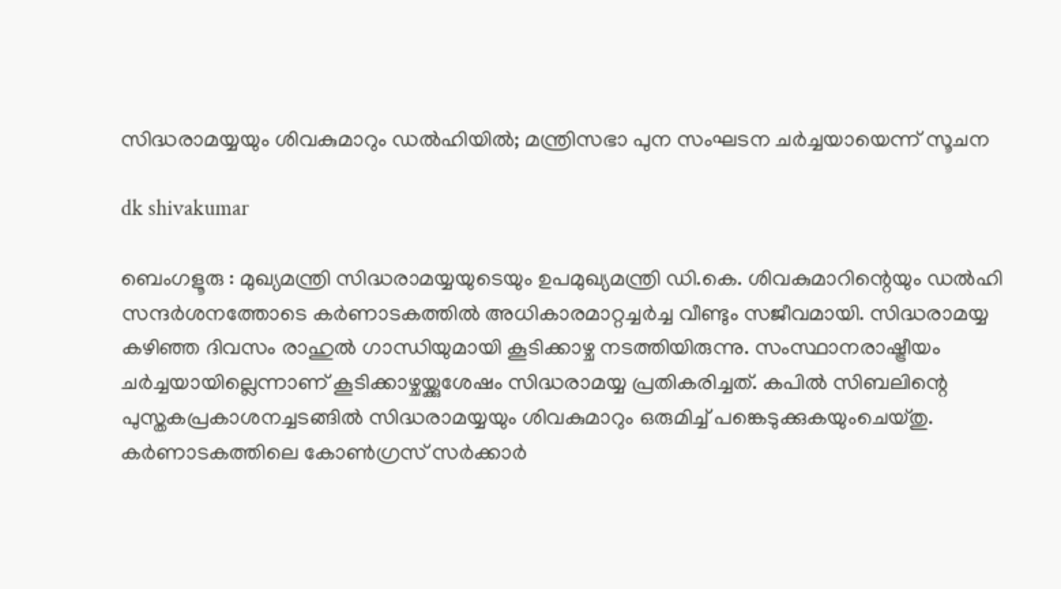സിദ്ധരാമയ്യയും ശിവകുമാറും ഡൽഹിയിൽ; മന്ത്രിസഭാ പുന സംഘടന ചര്‍ച്ചയായെന്ന് സൂചന

dk shivakumar

ബെംഗളൂരു : മുഖ്യമന്ത്രി സിദ്ധരാമയ്യയുടെയും ഉപമുഖ്യമന്ത്രി ഡി.കെ. ശിവകുമാറിന്റെയും ഡൽഹി സന്ദർശനത്തോടെ കർണാടകത്തിൽ അധികാരമാറ്റച്ചർച്ച വീണ്ടും സജീവമായി. സിദ്ധരാമയ്യ കഴിഞ്ഞ ദിവസം രാഹുൽ ഗാന്ധിയുമായി കൂടിക്കാഴ്ച നടത്തിയിരുന്നു. സംസ്ഥാനരാഷ്ട്രീയം ചർച്ചയായില്ലെന്നാണ് കൂടിക്കാഴ്ചയ്ക്കുശേഷം സിദ്ധരാമയ്യ പ്രതികരിച്ചത്. കപിൽ സിബലിന്റെ പുസ്തകപ്രകാശനച്ചടങ്ങിൽ സിദ്ധരാമയ്യയും ശിവകുമാറും ഒരുമിച്ച്‌ പങ്കെടുക്കുകയുംചെയ്തു. കർണാടകത്തിലെ കോൺഗ്രസ് സർക്കാർ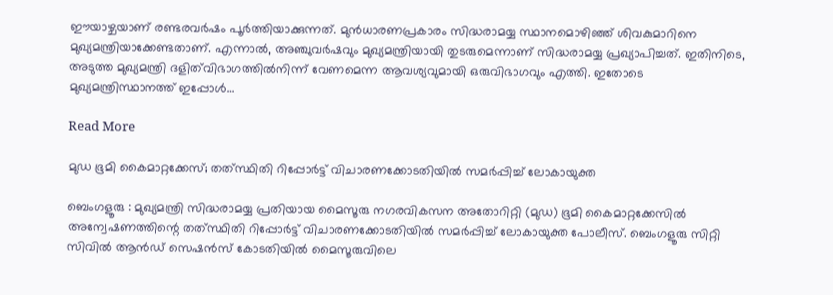ഈയാഴ്ചയാണ് രണ്ടരവർഷം പൂർത്തിയാക്കുന്നത്. മുൻധാരണപ്രകാരം സിദ്ധരാമയ്യ സ്ഥാനമൊഴിഞ്ഞ്‌ ശിവകുമാറിനെ മുഖ്യമന്ത്രിയാക്കേണ്ടതാണ്. എന്നാൽ, അഞ്ചുവർഷവും മുഖ്യമന്ത്രിയായി തുടരുമെന്നാണ് സിദ്ധരാമയ്യ പ്രഖ്യാപിച്ചത്. ഇതിനിടെ, അടുത്ത മുഖ്യമന്ത്രി ദളിത്‌വിഭാഗത്തിൽനിന്ന് വേണമെന്ന ആവശ്യവുമായി ഒരുവിഭാഗവും എത്തി. ഇതോടെ മുഖ്യമന്ത്രിസ്ഥാനത്ത് ഇപ്പോൾ…

Read More

മുഡ ഭൂമി കൈമാറ്റക്കേസ്; തത്‌സ്ഥിതി റിപ്പോർട്ട് വിചാരണക്കോടതിയിൽ സമർപ്പിച്ച് ലോകായുക്ത

ബെംഗളൂരു : മുഖ്യമന്ത്രി സിദ്ധരാമയ്യ പ്രതിയായ മൈസൂരു നഗരവികസന അതോറിറ്റി (മുഡ) ഭൂമി കൈമാറ്റക്കേസിൽ അന്വേഷണത്തിന്റെ തത്‌സ്ഥിതി റിപ്പോർട്ട് വിചാരണക്കോടതിയിൽ സമർപ്പിച്ച് ലോകായുക്ത പോലീസ്. ബെംഗളൂരു സിറ്റി സിവിൽ ആൻഡ് സെഷൻസ് കോടതിയിൽ മൈസൂരുവിലെ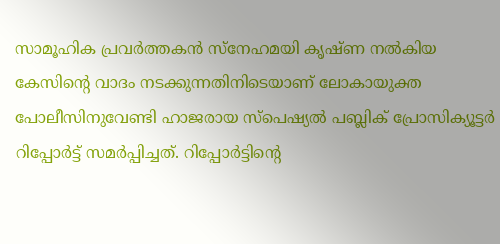സാമൂഹിക പ്രവർത്തകൻ സ്നേഹമയി കൃഷ്ണ നൽകിയ കേസിന്റെ വാദം നടക്കുന്നതിനിടെയാണ് ലോകായുക്ത പോലീസിനുവേണ്ടി ഹാജരായ സ്പെഷ്യൽ പബ്ലിക് പ്രോസിക്യൂട്ടർ റിപ്പോർട്ട് സമർപ്പിച്ചത്. റിപ്പോർട്ടിന്റെ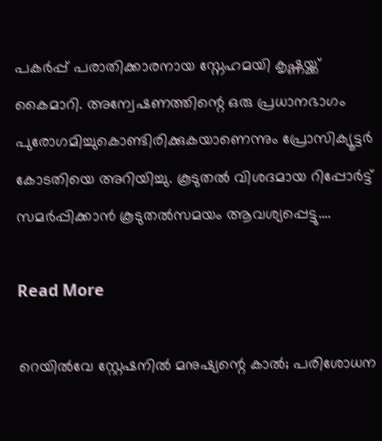പകർപ്പ് പരാതിക്കാരനായ സ്നേഹമയി കൃഷ്ണയ്ക്ക് കൈമാറി. അന്വേഷണത്തിന്റെ ഒരു പ്രധാനഭാഗം പുരോഗമിച്ചുകൊണ്ടിരിക്കുകയാണെന്നും പ്രോസിക്യൂട്ടർ കോടതിയെ അറിയിച്ചു. കൂടുതൽ വിശദമായ റിപ്പോർട്ട് സമർപ്പിക്കാൻ കൂടുതൽസമയം ആവശ്യപ്പെട്ടു.…

Read More

റെയിൽവേ സ്റ്റേഷനിൽ മനുഷ്യന്റെ കാൽ; പരിശോധന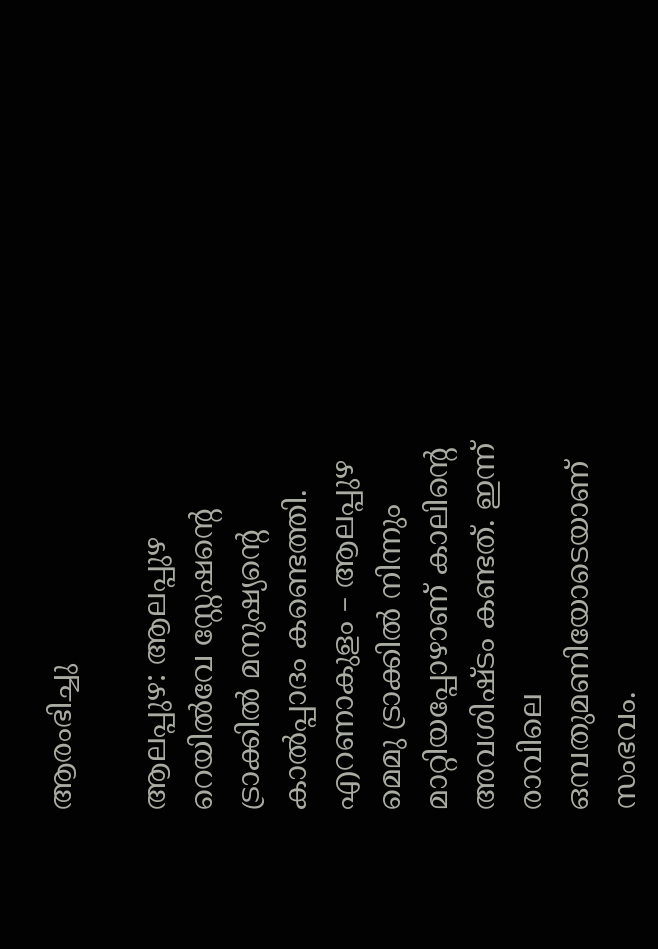ആരംഭിച്ചു

ആലപ്പുഴ: ആലപ്പുഴ റെയിൽവേ സ്റ്റേഷന്റെ ട്രാക്കിൽ മനുഷ്യന്‍റെ കാൽപ്പാദം കണ്ടെത്തി. എറണാകുളം – ആലപ്പുഴ മെമു ട്രാക്കിൽ നിന്നും മാറ്റിയപ്പോഴാണ് കാലിന്റെ അവശിഷ്ടം കണ്ടത്. ഇന്ന് രാവിലെ ഒമ്പതുമണിയോടെയാണ് സംഭവം.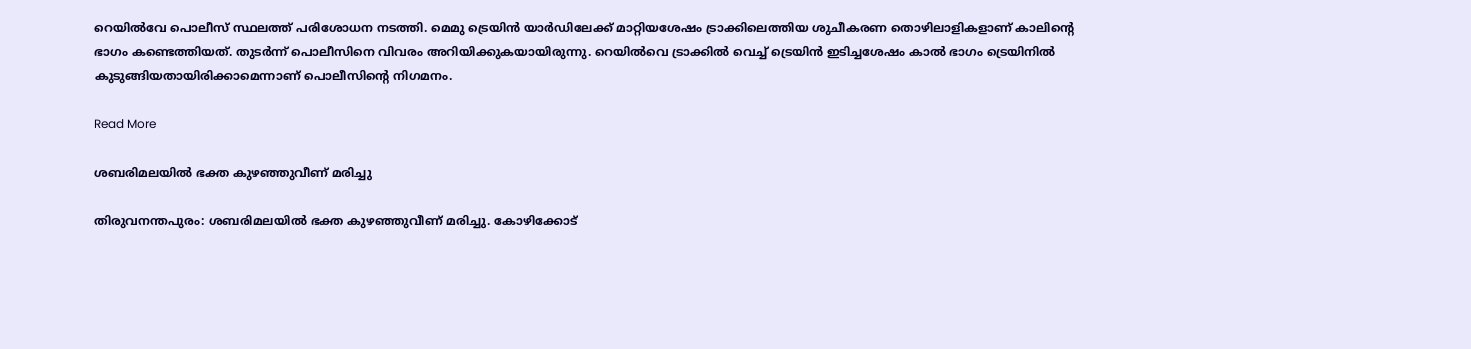റെയിൽവേ പൊലീസ് സ്ഥലത്ത് പരിശോധന നടത്തി. മെമു ട്രെയിൻ യാര്‍ഡിലേക്ക് മാറ്റിയശേഷം ട്രാക്കിലെത്തിയ ശുചീകരണ തൊഴിലാളികളാണ് കാലിന്‍റെ ഭാഗം കണ്ടെത്തിയത്. തുടർന്ന് പൊലീസിനെ വിവരം അറിയിക്കുകയായിരുന്നു. റെയിൽവെ ട്രാക്കിൽ വെച്ച് ട്രെയിൻ ഇടിച്ചശേഷം കാൽ ഭാഗം ട്രെയിനിൽ കുടുങ്ങിയതായിരിക്കാമെന്നാണ് പൊലീസിന്റെ നിഗമനം.

Read More

ശബരിമലയിൽ ഭക്ത കുഴഞ്ഞുവീണ് മരിച്ചു

തിരുവനന്തപുരം: ശബരിമലയിൽ ഭക്ത കുഴഞ്ഞുവീണ് മരിച്ചു. കോഴിക്കോട്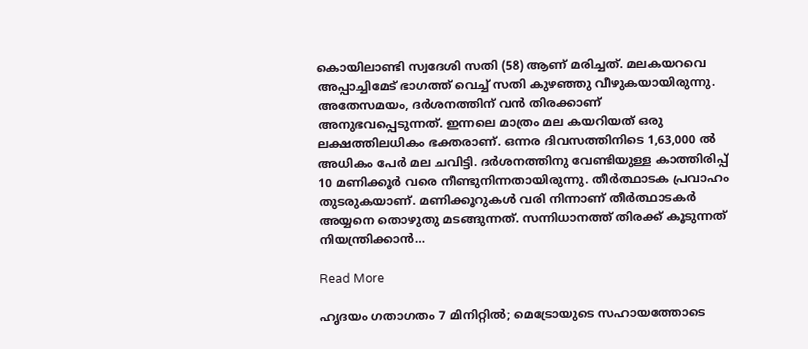കൊയിലാണ്ടി സ്വദേശി സതി (58) ആണ് മരിച്ചത്. മലകയറവെ അപ്പാച്ചിമേട് ഭാഗത്ത്‌ വെച്ച് സതി കുഴഞ്ഞു വീഴുകയായിരുന്നു. അതേസമയം, ദർശനത്തിന് വൻ തിരക്കാണ് അനുഭവപ്പെടുന്നത്. ഇന്നലെ മാത്രം മല കയറിയത് ഒരു ലക്ഷത്തിലധികം ഭക്തരാണ്. ഒന്നര ദിവസത്തിനിടെ 1,63,000 ൽ അധികം പേർ മല ചവിട്ടി. ദർശനത്തിനു വേണ്ടിയുള്ള കാത്തിരിപ്പ് 10 മണിക്കൂർ വരെ നീണ്ടുനിന്നതായിരുന്നു. തീർത്ഥാടക പ്രവാഹം തുടരുകയാണ്. മണിക്കൂറുകൾ വരി നിന്നാണ് തീർത്ഥാടകർ അയ്യനെ തൊഴുതു മടങ്ങുന്നത്. സന്നിധാനത്ത് തിരക്ക് കൂടുന്നത് നിയന്ത്രിക്കാൻ…

Read More

ഹൃദയം ഗതാഗതം 7 മിനിറ്റിൽ; മെട്രോയുടെ സഹായത്തോടെ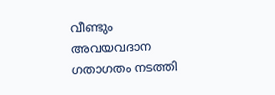വീണ്ടും അവയവദാന ഗതാഗതം നടത്തി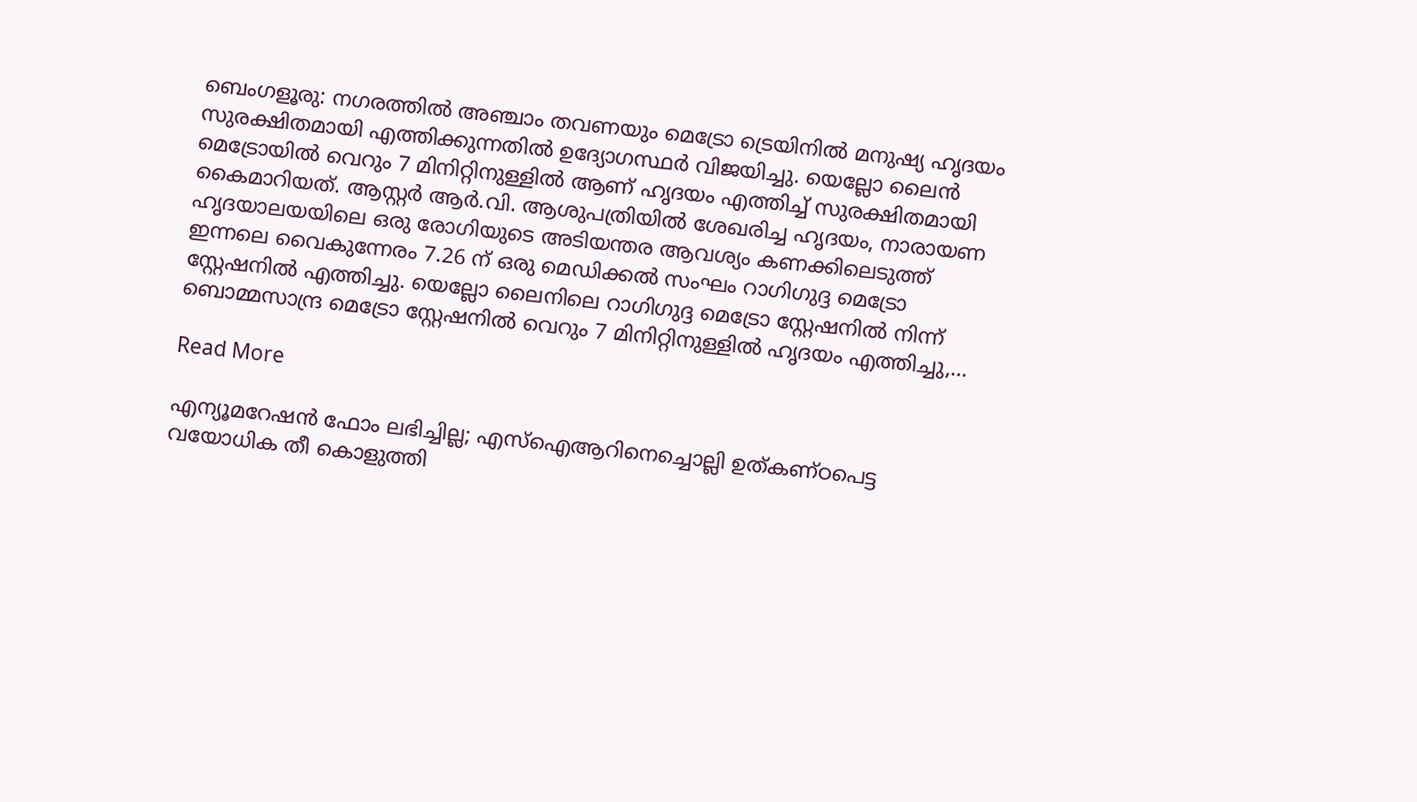ബെംഗളൂരു: നഗരത്തിൽ അഞ്ചാം തവണയും മെട്രോ ട്രെയിനിൽ മനുഷ്യ ഹൃദയം സുരക്ഷിതമായി എത്തിക്കുന്നതിൽ ഉദ്യോഗസ്ഥർ വിജയിച്ചു. യെല്ലോ ലൈൻ മെട്രോയിൽ വെറും 7 മിനിറ്റിനുള്ളിൽ ആണ് ഹൃദയം എത്തിച്ച് സുരക്ഷിതമായി കൈമാറിയത്. ആസ്റ്റർ ആർ.വി. ആശുപത്രിയിൽ ശേഖരിച്ച ഹൃദയം, നാരായണ ഹൃദയാലയയിലെ ഒരു രോഗിയുടെ അടിയന്തര ആവശ്യം കണക്കിലെടുത്ത് ഇന്നലെ വൈകുന്നേരം 7.26 ന് ഒരു മെഡിക്കൽ സംഘം റാഗിഗുദ്ദ മെട്രോ സ്റ്റേഷനിൽ എത്തിച്ചു. യെല്ലോ ലൈനിലെ റാഗിഗുദ്ദ മെട്രോ സ്റ്റേഷനിൽ നിന്ന് ബൊമ്മസാന്ദ്ര മെട്രോ സ്റ്റേഷനിൽ വെറും 7 മിനിറ്റിനുള്ളിൽ ഹൃദയം എത്തിച്ചു,…

Read More

എന്യൂമറേഷന്‍ ഫോം ലഭിച്ചില്ല; എസ്ഐആറിനെച്ചൊല്ലി ഉത്കണ്ഠപെട്ട വയോധിക തീ കൊളുത്തി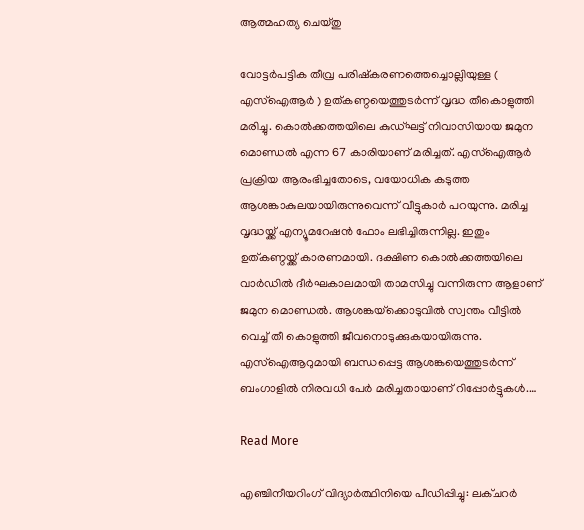ആത്മഹത്യ ചെയ്തു

വോട്ടര്‍പട്ടിക തീവ്ര പരിഷ്‌കരണത്തെച്ചൊല്ലിയുള്ള ( എസ്‌ഐആര്‍ ) ഉത്കണ്ഠയെത്തുടര്‍ന്ന് വൃദ്ധ തീകൊളുത്തി മരിച്ചു. കൊല്‍ക്കത്തയിലെ കുഡ്ഘട്ട് നിവാസിയായ ജമുന മൊണ്ഡല്‍ എന്ന 67 കാരിയാണ് മരിച്ചത്. എസ്‌ഐആര്‍ പ്രക്രിയ ആരംഭിച്ചതോടെ, വയോധിക കടുത്ത ആശങ്കാകുലയായിരുന്നുവെന്ന് വീട്ടുകാര്‍ പറയുന്നു. മരിച്ച വൃദ്ധയ്ക്ക് എന്യൂമറേഷന്‍ ഫോം ലഭിച്ചിരുന്നില്ല. ഇതും ഉത്കണ്ഠയ്ക്ക് കാരണമായി. ദക്ഷിണ കൊല്‍ക്കത്തയിലെ വാര്‍ഡില്‍ ദീര്‍ഘകാലമായി താമസിച്ചു വന്നിരുന്ന ആളാണ് ജമുന മൊണ്ഡല്‍. ആശങ്കയ്‌ക്കൊടുവില്‍ സ്വന്തം വീട്ടില്‍ വെച്ച് തീ കൊളുത്തി ജീവനൊടുക്കുകയായിരുന്നു. എസ്‌ഐആറുമായി ബന്ധപ്പെട്ട ആശങ്കയെത്തുടര്‍ന്ന് ബംഗാളില്‍ നിരവധി പേര്‍ മരിച്ചതായാണ് റിപ്പോര്‍ട്ടുകള്‍.…

Read More

എഞ്ചിനീയറിംഗ് വിദ്യാർത്ഥിനിയെ പീഡിപ്പിച്ചു: ലക്ചറർ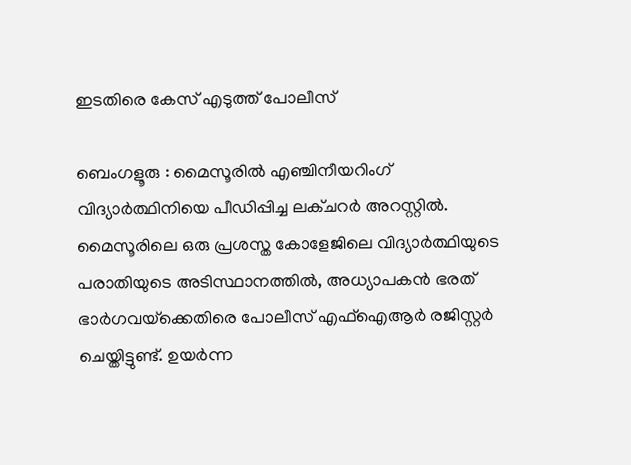ഇടതിരെ കേസ് എടുത്ത് പോലീസ്

ബെംഗളൂരു : മൈസൂരിൽ എഞ്ചിനീയറിംഗ് വിദ്യാർത്ഥിനിയെ പീഡിപ്പിച്ച ലക്ചറർ അറസ്റ്റിൽ. മൈസൂരിലെ ഒരു പ്രശസ്ത കോളേജിലെ വിദ്യാർത്ഥിയുടെ പരാതിയുടെ അടിസ്ഥാനത്തിൽ, അധ്യാപകൻ ഭരത് ഭാർഗവയ്‌ക്കെതിരെ പോലീസ് എഫ്‌ഐആർ രജിസ്റ്റർ ചെയ്തിട്ടുണ്ട്. ഉയർന്ന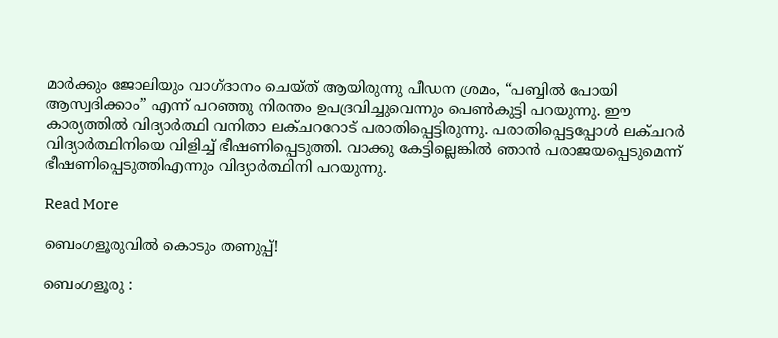മാർക്കും ജോലിയും വാഗ്ദാനം ചെയ്ത് ആയിരുന്നു പീഡന ശ്രമം, “പബ്ബിൽ പോയി ആസ്വദിക്കാം” എന്ന് പറഞ്ഞു നിരന്തം ഉപദ്രവിച്ചുവെന്നും പെൺകുട്ടി പറയുന്നു. ഈ കാര്യത്തിൽ വിദ്യാർത്ഥി വനിതാ ലക്ചററോട് പരാതിപ്പെട്ടിരുന്നു. പരാതിപ്പെട്ടപ്പോൾ ലക്ചറർ വിദ്യാർത്ഥിനിയെ വിളിച്ച് ഭീഷണിപ്പെടുത്തി. വാക്കു കേട്ടില്ലെങ്കിൽ ഞാൻ പരാജയപ്പെടുമെന്ന് ഭീഷണിപ്പെടുത്തിഎന്നും വിദ്യാർത്ഥിനി പറയുന്നു.

Read More

ബെംഗളൂരുവിൽ കൊടും തണുപ്പ്!

ബെംഗളൂരു :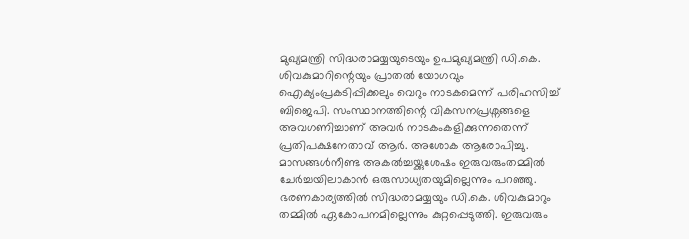മുഖ്യമന്ത്രി സിദ്ധരാമയ്യയുടെയും ഉപമുഖ്യമന്ത്രി ഡി.കെ. ശിവകുമാറിന്റെയും പ്രാതൽ യോഗവും ഐക്യംപ്രകടിപ്പിക്കലും വെറും നാടകമെന്ന് പരിഹസിച്ച് ബിജെപി. സംസ്ഥാനത്തിന്റെ വികസനപ്രശ്നങ്ങളെ അവഗണിച്ചാണ് അവർ നാടകംകളിക്കുന്നതെന്ന് പ്രതിപക്ഷനേതാവ് ആർ. അശോക ആരോപിച്ചു. മാസങ്ങൾനീണ്ട അകൽച്ചയ്ക്കുശേഷം ഇരുവരുംതമ്മിൽ ചേർച്ചയിലാകാൻ ഒരുസാധ്യതയുമില്ലെന്നും പറഞ്ഞു. ഭരണകാര്യത്തിൽ സിദ്ധരാമയ്യയും ഡി.കെ. ശിവകുമാറും തമ്മിൽ ഏകോപനമില്ലെന്നും കുറ്റപ്പെടുത്തി. ഇരുവരും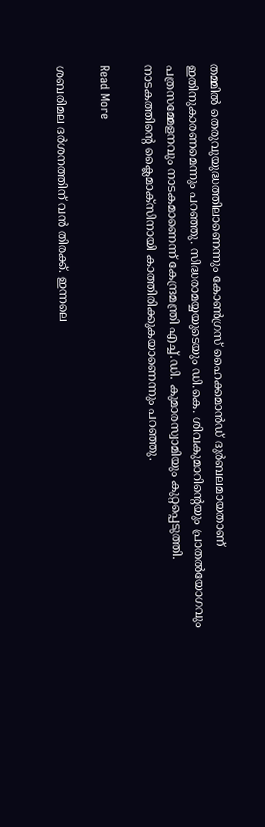തമ്മിൽ തെരുവുയുദ്ധത്തിലാണെന്നും കോൺഗ്രസ് ഹൈക്കമാൻഡ് ദുർബലമായതാണ് ഇതിനുകാരണമെന്നും പറഞ്ഞു. സിദ്ധരാമയ്യയുടെയും ഡി.കെ. ശിവകുമാറിന്റെയും പ്രാതൽയോഗവും പത്രസമ്മേളനവും നാടകമാണെന്ന് കേന്ദ്രമന്ത്രി എച്ച്.ഡി. കുമാരസ്വാമിയും കുറ്റപ്പെടുത്തി. നാടകത്തിന്റെ ക്ലൈമാക്സിനായി കാത്തിരിക്കുകയാണെന്നും പറഞ്ഞു.

Read More

ശബരിമല ദർശനത്തിന് വൻ തിരക്ക്. ഇന്നലെ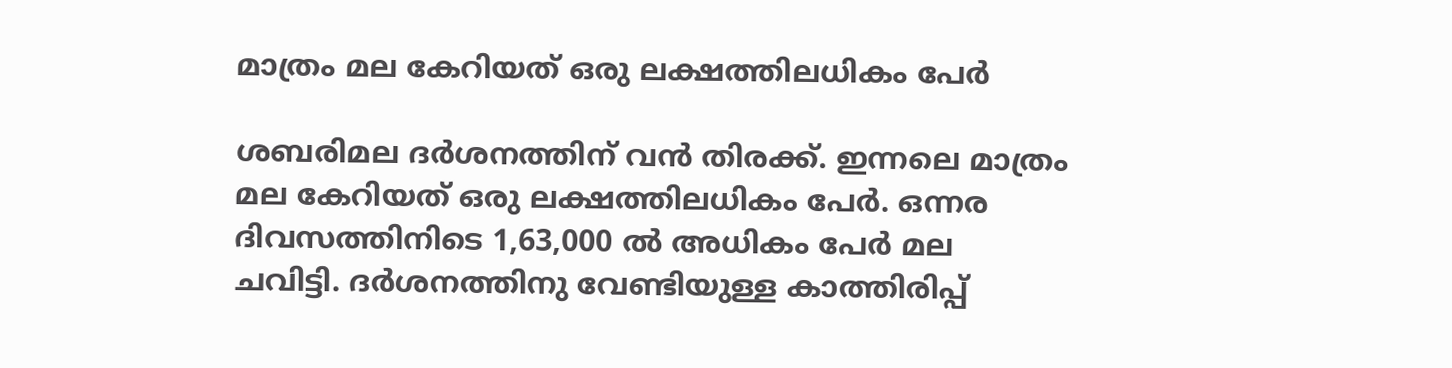മാത്രം മല കേറിയത് ഒരു ലക്ഷത്തിലധികം പേർ

ശബരിമല ദർശനത്തിന് വൻ തിരക്ക്. ഇന്നലെ മാത്രം മല കേറിയത് ഒരു ലക്ഷത്തിലധികം പേർ. ഒന്നര ദിവസത്തിനിടെ 1,63,000 ൽ അധികം പേർ മല ചവിട്ടി. ദർശനത്തിനു വേണ്ടിയുള്ള കാത്തിരിപ്പ്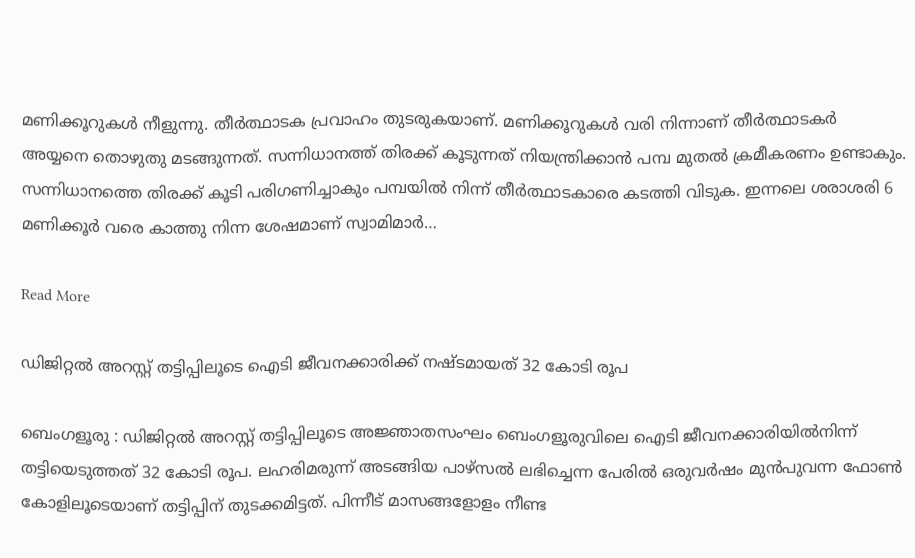മണിക്കൂറുകൾ നീളുന്നു. തീർത്ഥാടക പ്രവാഹം തുടരുകയാണ്. മണിക്കൂറുകൾ വരി നിന്നാണ് തീർത്ഥാടകർ അയ്യനെ തൊഴുതു മടങ്ങുന്നത്. സന്നിധാനത്ത് തിരക്ക് കൂടുന്നത് നിയന്ത്രിക്കാൻ പമ്പ മുതൽ ക്രമീകരണം ഉണ്ടാകും. സന്നിധാനത്തെ തിരക്ക് കൂടി പരിഗണിച്ചാകും പമ്പയിൽ നിന്ന് തീർത്ഥാടകാരെ കടത്തി വിടുക. ഇന്നലെ ശരാശരി 6 മണിക്കൂർ വരെ കാത്തു നിന്ന ശേഷമാണ് സ്വാമിമാർ…

Read More

ഡിജിറ്റൽ അറസ്റ്റ് തട്ടിപ്പിലൂടെ ഐടി ജീവനക്കാരിക്ക്‌ നഷ്ടമായത് 32 കോടി രൂപ

ബെംഗളൂരു : ഡിജിറ്റൽ അറസ്റ്റ് തട്ടിപ്പിലൂടെ അജ്ഞാതസംഘം ബെംഗളൂരുവിലെ ഐടി ജീവനക്കാരിയിൽനിന്ന് തട്ടിയെടുത്തത് 32 കോടി രൂപ. ലഹരിമരുന്ന് അടങ്ങിയ പാഴ്‌സൽ ലഭിച്ചെന്ന പേരിൽ ഒരുവർഷം മുൻപുവന്ന ഫോൺ കോളിലൂടെയാണ് തട്ടിപ്പിന് തുടക്കമിട്ടത്. പിന്നീട് മാസങ്ങളോളം നീണ്ട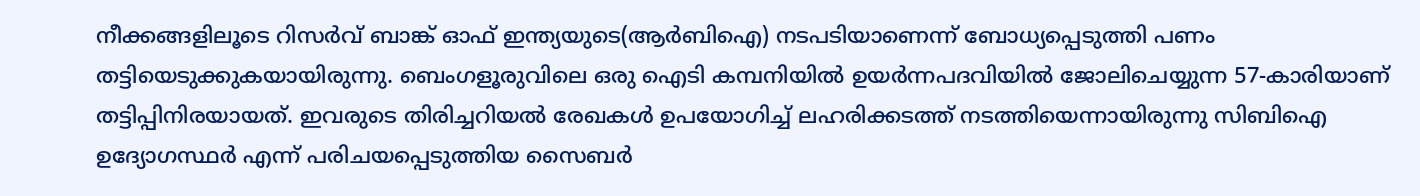നീക്കങ്ങളിലൂടെ റിസർവ് ബാങ്ക് ഓഫ് ഇന്ത്യയുടെ(ആർബിഐ) നടപടിയാണെന്ന് ബോധ്യപ്പെടുത്തി പണം തട്ടിയെടുക്കുകയായിരുന്നു. ബെംഗളൂരുവിലെ ഒരു ഐടി കമ്പനിയിൽ ഉയർന്നപദവിയിൽ ജോലിചെയ്യുന്ന 57-കാരിയാണ് തട്ടിപ്പിനിരയായത്. ഇവരുടെ തിരിച്ചറിയൽ രേഖകൾ ഉപയോഗിച്ച് ലഹരിക്കടത്ത് നടത്തിയെന്നായിരുന്നു സിബിഐ ഉദ്യോഗസ്ഥർ എന്ന് പരിചയപ്പെടുത്തിയ സൈബർ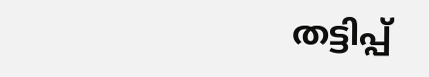തട്ടിപ്പ്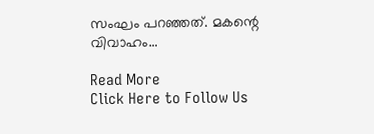സംഘം പറഞ്ഞത്. മകന്റെ വിവാഹം…

Read More
Click Here to Follow Us